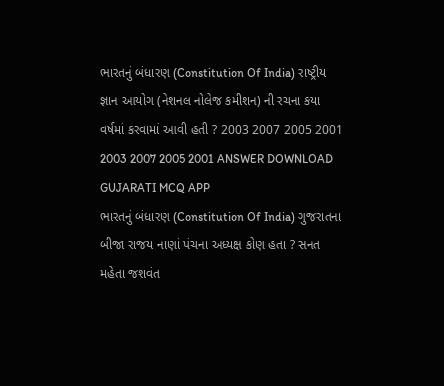ભારતનું બંધારણ (Constitution Of India) રાષ્ટ્રીય જ્ઞાન આયોગ (નેશનલ નોલેજ કમીશન) ની રચના કયા વર્ષમાં કરવામાં આવી હતી ? 2003 2007 2005 2001 2003 2007 2005 2001 ANSWER DOWNLOAD GUJARATI MCQ APP
ભારતનું બંધારણ (Constitution Of India) ગુજરાતના બીજા રાજય નાણાં પંચના અધ્યક્ષ કોણ હતા ? સનત મહેતા જશવંત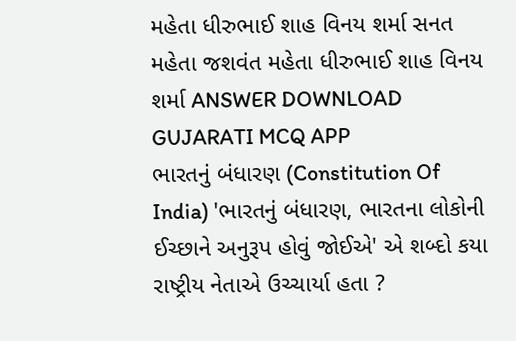મહેતા ધીરુભાઈ શાહ વિનય શર્મા સનત મહેતા જશવંત મહેતા ધીરુભાઈ શાહ વિનય શર્મા ANSWER DOWNLOAD GUJARATI MCQ APP
ભારતનું બંધારણ (Constitution Of India) 'ભારતનું બંધારણ, ભારતના લોકોની ઈચ્છાને અનુરૂપ હોવું જોઈએ' એ શબ્દો કયા રાષ્ટ્રીય નેતાએ ઉચ્ચાર્યા હતા ?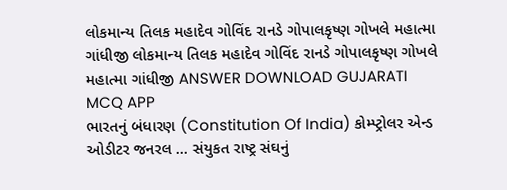લોકમાન્ય તિલક મહાદેવ ગોવિંદ રાનડે ગોપાલકૃષ્ણ ગોખલે મહાત્મા ગાંધીજી લોકમાન્ય તિલક મહાદેવ ગોવિંદ રાનડે ગોપાલકૃષ્ણ ગોખલે મહાત્મા ગાંધીજી ANSWER DOWNLOAD GUJARATI MCQ APP
ભારતનું બંધારણ (Constitution Of India) કોમ્પ્ટ્રોલર એન્ડ ઓડીટર જનરલ ... સંયુકત રાષ્ટ્ર સંઘનું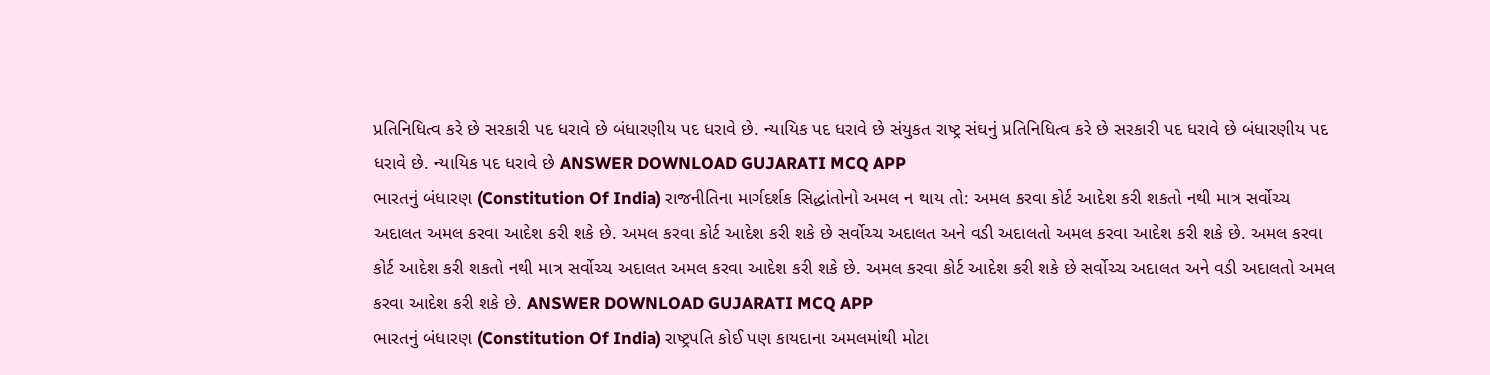પ્રતિનિધિત્વ કરે છે સરકારી પદ ધરાવે છે બંધારણીય પદ ધરાવે છે. ન્યાયિક પદ ધરાવે છે સંયુકત રાષ્ટ્ર સંઘનું પ્રતિનિધિત્વ કરે છે સરકારી પદ ધરાવે છે બંધારણીય પદ ધરાવે છે. ન્યાયિક પદ ધરાવે છે ANSWER DOWNLOAD GUJARATI MCQ APP
ભારતનું બંધારણ (Constitution Of India) રાજનીતિના માર્ગદર્શક સિદ્ધાંતોનો અમલ ન થાય તો: અમલ કરવા કોર્ટ આદેશ કરી શકતો નથી માત્ર સર્વોચ્ચ અદાલત અમલ કરવા આદેશ કરી શકે છે. અમલ કરવા કોર્ટ આદેશ કરી શકે છે સર્વોચ્ચ અદાલત અને વડી અદાલતો અમલ કરવા આદેશ કરી શકે છે. અમલ કરવા કોર્ટ આદેશ કરી શકતો નથી માત્ર સર્વોચ્ચ અદાલત અમલ કરવા આદેશ કરી શકે છે. અમલ કરવા કોર્ટ આદેશ કરી શકે છે સર્વોચ્ચ અદાલત અને વડી અદાલતો અમલ કરવા આદેશ કરી શકે છે. ANSWER DOWNLOAD GUJARATI MCQ APP
ભારતનું બંધારણ (Constitution Of India) રાષ્ટ્રપતિ કોઈ પણ કાયદાના અમલમાંથી મોટા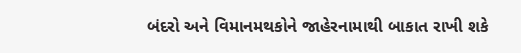બંદરો અને વિમાનમથકોને જાહેરનામાથી બાકાત રાખી શકે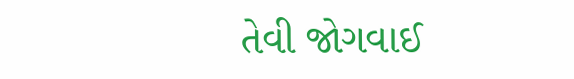તેવી જોગવાઈ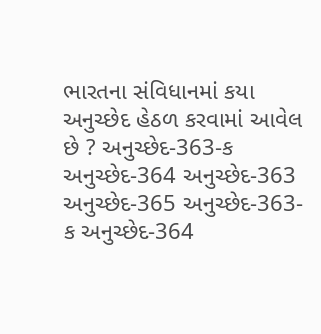ભારતના સંવિધાનમાં કયા અનુચ્છેદ હેઠળ કરવામાં આવેલ છે ? અનુચ્છેદ-363-ક અનુચ્છેદ-364 અનુચ્છેદ-363 અનુચ્છેદ-365 અનુચ્છેદ-363-ક અનુચ્છેદ-364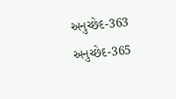અનુચ્છેદ-363 અનુચ્છેદ-365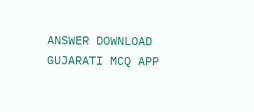ANSWER DOWNLOAD GUJARATI MCQ APP